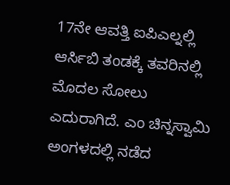17ನೇ ಆವತ್ತಿ ಐಪಿಎಲ್ನಲ್ಲಿ ಆರ್ಸಿಬಿ ತಂಡಕ್ಕೆ ತವರಿನಲ್ಲಿ ಮೊದಲ ಸೋಲು ಎದುರಾಗಿದೆ. ಎಂ ಚಿನ್ನಸ್ವಾಮಿ ಅಂಗಳದಲ್ಲಿ ನಡೆದ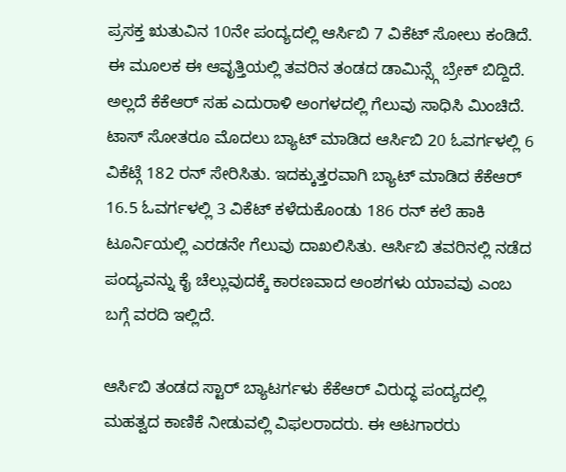ಪ್ರಸಕ್ತ ಋತುವಿನ 10ನೇ ಪಂದ್ಯದಲ್ಲಿ ಆರ್ಸಿಬಿ 7 ವಿಕೆಟ್ ಸೋಲು ಕಂಡಿದೆ. ಈ ಮೂಲಕ ಈ ಆವೃತ್ತಿಯಲ್ಲಿ ತವರಿನ ತಂಡದ ಡಾಮಿನ್ಸ್ಗೆ ಬ್ರೇಕ್ ಬಿದ್ದಿದೆ. ಅಲ್ಲದೆ ಕೆಕೆಆರ್ ಸಹ ಎದುರಾಳಿ ಅಂಗಳದಲ್ಲಿ ಗೆಲುವು ಸಾಧಿಸಿ ಮಿಂಚಿದೆ.
ಟಾಸ್ ಸೋತರೂ ಮೊದಲು ಬ್ಯಾಟ್ ಮಾಡಿದ ಆರ್ಸಿಬಿ 20 ಓವರ್ಗಳಲ್ಲಿ 6 ವಿಕೆಟ್ಗೆ 182 ರನ್ ಸೇರಿಸಿತು. ಇದಕ್ಕುತ್ತರವಾಗಿ ಬ್ಯಾಟ್ ಮಾಡಿದ ಕೆಕೆಆರ್ 16.5 ಓವರ್ಗಳಲ್ಲಿ 3 ವಿಕೆಟ್ ಕಳೆದುಕೊಂಡು 186 ರನ್ ಕಲೆ ಹಾಕಿ ಟೂರ್ನಿಯಲ್ಲಿ ಎರಡನೇ ಗೆಲುವು ದಾಖಲಿಸಿತು. ಆರ್ಸಿಬಿ ತವರಿನಲ್ಲಿ ನಡೆದ ಪಂದ್ಯವನ್ನು ಕೈ ಚೆಲ್ಲುವುದಕ್ಕೆ ಕಾರಣವಾದ ಅಂಶಗಳು ಯಾವವು ಎಂಬ ಬಗ್ಗೆ ವರದಿ ಇಲ್ಲಿದೆ.

ಆರ್ಸಿಬಿ ತಂಡದ ಸ್ಟಾರ್ ಬ್ಯಾಟರ್ಗಳು ಕೆಕೆಆರ್ ವಿರುದ್ಧ ಪಂದ್ಯದಲ್ಲಿ ಮಹತ್ವದ ಕಾಣಿಕೆ ನೀಡುವಲ್ಲಿ ವಿಫಲರಾದರು. ಈ ಆಟಗಾರರು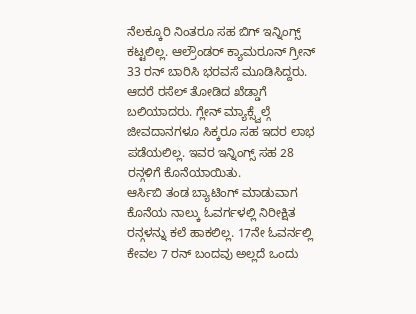ನೆಲಕ್ಕೂರಿ ನಿಂತರೂ ಸಹ ಬಿಗ್ ಇನ್ನಿಂಗ್ಸ್ ಕಟ್ಟಲಿಲ್ಲ. ಆಲ್ರೌಂಡರ್ ಕ್ಯಾಮರೂನ್ ಗ್ರೀನ್ 33 ರನ್ ಬಾರಿಸಿ ಭರವಸೆ ಮೂಡಿಸಿದ್ದರು. ಆದರೆ ರಸೆಲ್ ತೋಡಿದ ಖೆಡ್ಡಾಗೆ ಬಲಿಯಾದರು. ಗ್ಲೇನ್ ಮ್ಯಾಕ್ಸ್ವೆಲ್ಗೆ ಜೀವದಾನಗಳೂ ಸಿಕ್ಕರೂ ಸಹ ಇದರ ಲಾಭ ಪಡೆಯಲಿಲ್ಲ. ಇವರ ಇನ್ನಿಂಗ್ಸ್ ಸಹ 28 ರನ್ಗಳಿಗೆ ಕೊನೆಯಾಯಿತು.
ಆರ್ಸಿಬಿ ತಂಡ ಬ್ಯಾಟಿಂಗ್ ಮಾಡುವಾಗ ಕೊನೆಯ ನಾಲ್ಕು ಓವರ್ಗಳಲ್ಲಿ ನಿರೀಕ್ಷಿತ ರನ್ಗಳನ್ನು ಕಲೆ ಹಾಕಲಿಲ್ಲ. 17ನೇ ಓವರ್ನಲ್ಲಿ ಕೇವಲ 7 ರನ್ ಬಂದವು ಅಲ್ಲದೆ ಒಂದು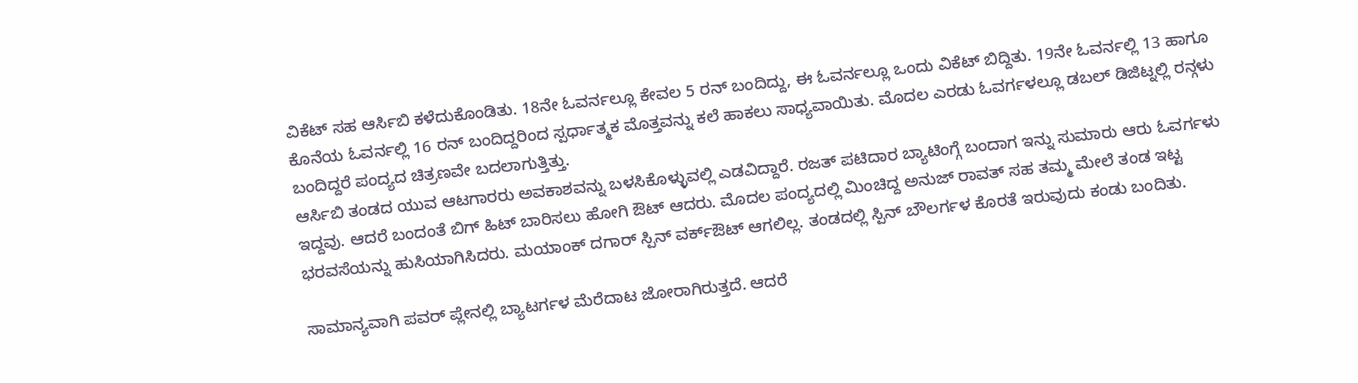ವಿಕೆಟ್ ಸಹ ಆರ್ಸಿಬಿ ಕಳೆದುಕೊಂಡಿತು. 18ನೇ ಓವರ್ನಲ್ಲೂ ಕೇವಲ 5 ರನ್ ಬಂದಿದ್ದು, ಈ ಓವರ್ನಲ್ಲೂ ಒಂದು ವಿಕೆಟ್ ಬಿದ್ದಿತು. 19ನೇ ಓವರ್ನಲ್ಲಿ 13 ಹಾಗೂ ಕೊನೆಯ ಓವರ್ನಲ್ಲಿ 16 ರನ್ ಬಂದಿದ್ದರಿಂದ ಸ್ಪರ್ಧಾತ್ಮಕ ಮೊತ್ತವನ್ನು ಕಲೆ ಹಾಕಲು ಸಾಧ್ಯವಾಯಿತು. ಮೊದಲ ಎರಡು ಓವರ್ಗಳಲ್ಲೂ ಡಬಲ್ ಡಿಜಿಟ್ನಲ್ಲಿ ರನ್ಗಳು ಬಂದಿದ್ದರೆ ಪಂದ್ಯದ ಚಿತ್ರಣವೇ ಬದಲಾಗುತ್ತಿತ್ತು.
ಆರ್ಸಿಬಿ ತಂಡದ ಯುವ ಆಟಗಾರರು ಅವಕಾಶವನ್ನು ಬಳಸಿಕೊಳ್ಳುವಲ್ಲಿ ಎಡವಿದ್ದಾರೆ. ರಜತ್ ಪಟಿದಾರ ಬ್ಯಾಟಿಂಗ್ಗೆ ಬಂದಾಗ ಇನ್ನು ಸುಮಾರು ಆರು ಓವರ್ಗಳು ಇದ್ದವು. ಆದರೆ ಬಂದಂತೆ ಬಿಗ್ ಹಿಟ್ ಬಾರಿಸಲು ಹೋಗಿ ಔಟ್ ಆದರು. ಮೊದಲ ಪಂದ್ಯದಲ್ಲಿ ಮಿಂಚಿದ್ದ ಅನುಜ್ ರಾವತ್ ಸಹ ತಮ್ಮ ಮೇಲೆ ತಂಡ ಇಟ್ಟ ಭರವಸೆಯನ್ನು ಹುಸಿಯಾಗಿಸಿದರು. ಮಯಾಂಕ್ ದಗಾರ್ ಸ್ಪಿನ್ ವರ್ಕ್ಔಟ್ ಆಗಲಿಲ್ಲ. ತಂಡದಲ್ಲಿ ಸ್ಪಿನ್ ಬೌಲರ್ಗಳ ಕೊರತೆ ಇರುವುದು ಕಂಡು ಬಂದಿತು.

ಸಾಮಾನ್ಯವಾಗಿ ಪವರ್ ಪ್ಲೇನಲ್ಲಿ ಬ್ಯಾಟರ್ಗಳ ಮೆರೆದಾಟ ಜೋರಾಗಿರುತ್ತದೆ. ಆದರೆ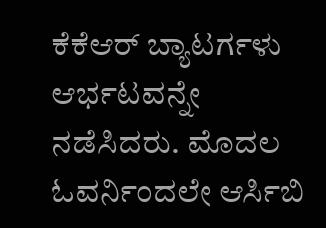ಕೆಕೆಆರ್ ಬ್ಯಾಟರ್ಗಳು ಆರ್ಭಟವನ್ನೇ ನಡೆಸಿದರು. ಮೊದಲ ಓವರ್ನಿಂದಲೇ ಆರ್ಸಿಬಿ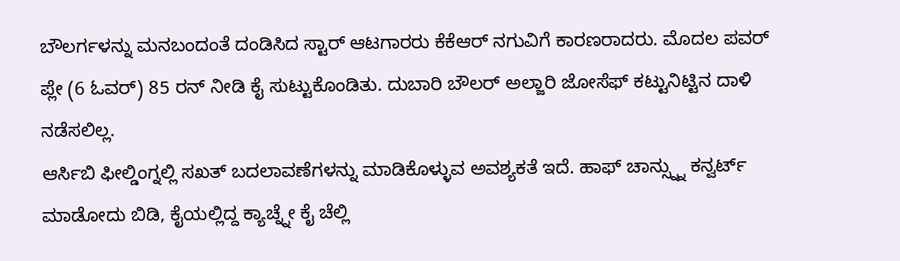ಬೌಲರ್ಗಳನ್ನು ಮನಬಂದಂತೆ ದಂಡಿಸಿದ ಸ್ಟಾರ್ ಆಟಗಾರರು ಕೆಕೆಆರ್ ನಗುವಿಗೆ ಕಾರಣರಾದರು. ಮೊದಲ ಪವರ್ ಪ್ಲೇ (6 ಓವರ್) 85 ರನ್ ನೀಡಿ ಕೈ ಸುಟ್ಟುಕೊಂಡಿತು. ದುಬಾರಿ ಬೌಲರ್ ಅಲ್ಜಾರಿ ಜೋಸೆಫ್ ಕಟ್ಟುನಿಟ್ಟಿನ ದಾಳಿ ನಡೆಸಲಿಲ್ಲ.
ಆರ್ಸಿಬಿ ಫೀಲ್ಡಿಂಗ್ನಲ್ಲಿ ಸಖತ್ ಬದಲಾವಣೆಗಳನ್ನು ಮಾಡಿಕೊಳ್ಳುವ ಅವಶ್ಯಕತೆ ಇದೆ. ಹಾಫ್ ಚಾನ್ಸ್ನ್ನು ಕನ್ವರ್ಟ್ ಮಾಡೋದು ಬಿಡಿ, ಕೈಯಲ್ಲಿದ್ದ ಕ್ಯಾಚ್ನ್ನೇ ಕೈ ಚೆಲ್ಲಿ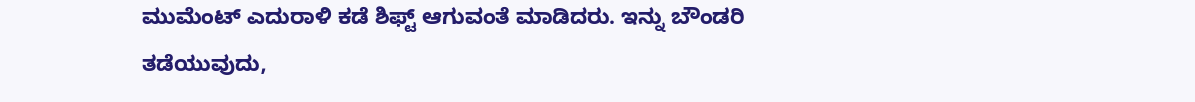ಮುಮೆಂಟ್ ಎದುರಾಳಿ ಕಡೆ ಶಿಫ್ಟ್ ಆಗುವಂತೆ ಮಾಡಿದರು. ಇನ್ನು ಬೌಂಡರಿ ತಡೆಯುವುದು,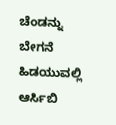ಚೆಂಡನ್ನು ಬೇಗನೆ ಹಿಡಯುವಲ್ಲಿ ಆರ್ಸಿಬಿ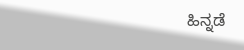ಹಿನ್ನಡೆ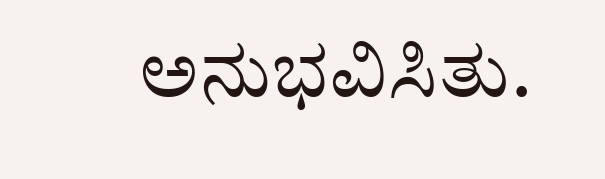ಅನುಭವಿಸಿತು.